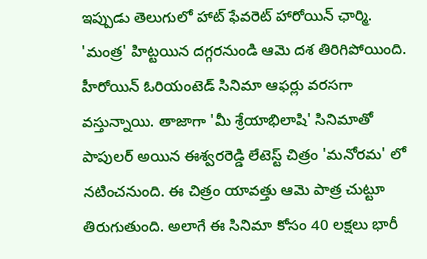ఇప్పుడు తెలుగులో హాట్ ఫేవరెట్ హారోయిన్ ఛార్మి. 'మంత్ర' హిట్టయిన దగ్గరనుండి ఆమె దశ తిరిగిపోయింది. హీరోయిన్ ఓరియంటెడ్ సినిమా ఆఫర్లు వరసగా వస్తున్నాయి. తాజాగా 'మీ శ్రేయాభిలాషి' సినిమాతో పాపులర్ అయిన ఈశ్వరరెడ్డి లేటెస్ట్ చిత్రం 'మనోరమ' లో నటించనుంది. ఈ చిత్రం యావత్తు ఆమె పాత్ర చుట్టూ తిరుగుతుంది. అలాగే ఈ సినిమా కోసం 40 లక్షలు భారీ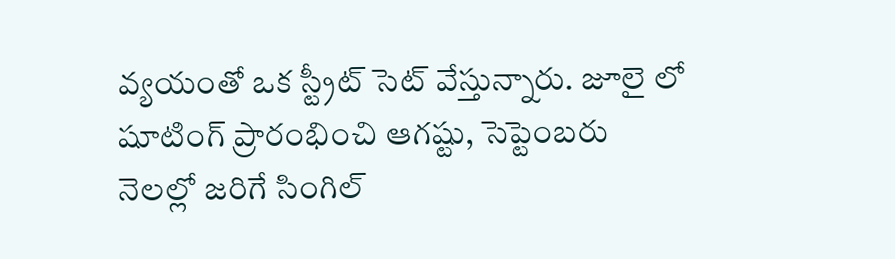వ్యయంతో ఒక స్ట్రీట్ సెట్ వేస్తున్నారు. జూలై లో షూటింగ్ ప్రారంభించి ఆగష్టు, సెప్టెంబరు నెలల్లో జరిగే సింగిల్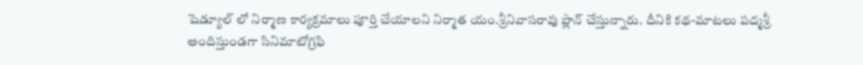షెడ్యూల్ లో నిర్మాణ కార్యక్రమాలు పూర్తి చేయాలని నిర్మాత యం.శ్రీనివాసరావు ప్లాన్ చేస్తున్నారు. దీనికి కథ-మాటలు పద్మశ్రీ అందిస్తుండగా సినిమాటోగ్రఫి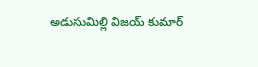అడుసుమిల్లి విజయ్ కుమార్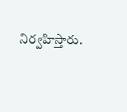నిర్వహిస్తారు.